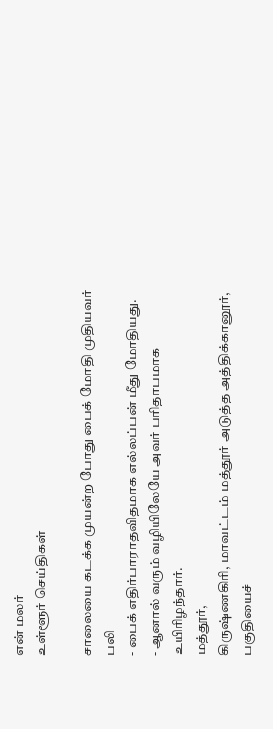என் மலர்
உள்ளூர் செய்திகள்

சாலையை கடக்க முயன்ற போது பைக் மோதி முதியவர் பலி
- பைக் எதிர்பாராதவிதமாக எல்லப்பன் மீது மோதியது.
- ஆனால் வரும் வழியிலேயே அவர் பரிதாபமாக உயிரிழந்தார்.
மத்தூர்,
கிருஷ்ணகிரி, மாவட்டம் மத்தூர் அடுத்த அத்திக்கானூர், பகுதியைச்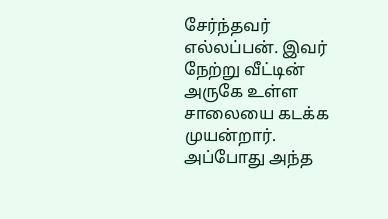சேர்ந்தவர் எல்லப்பன். இவர் நேற்று வீட்டின் அருகே உள்ள சாலையை கடக்க முயன்றார்.
அப்போது அந்த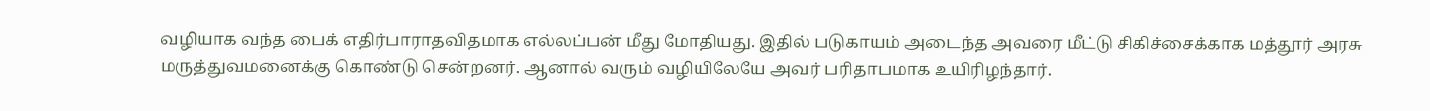வழியாக வந்த பைக் எதிர்பாராதவிதமாக எல்லப்பன் மீது மோதியது. இதில் படுகாயம் அடைந்த அவரை மீட்டு சிகிச்சைக்காக மத்தூர் அரசு மருத்துவமனைக்கு கொண்டு சென்றனர். ஆனால் வரும் வழியிலேயே அவர் பரிதாபமாக உயிரிழந்தார்.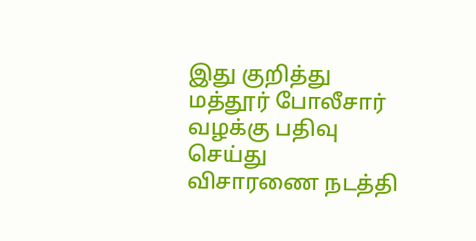இது குறித்து மத்தூர் போலீசார் வழக்கு பதிவு செய்து விசாரணை நடத்தி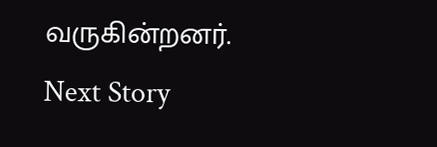வருகின்றனர்.
Next Story